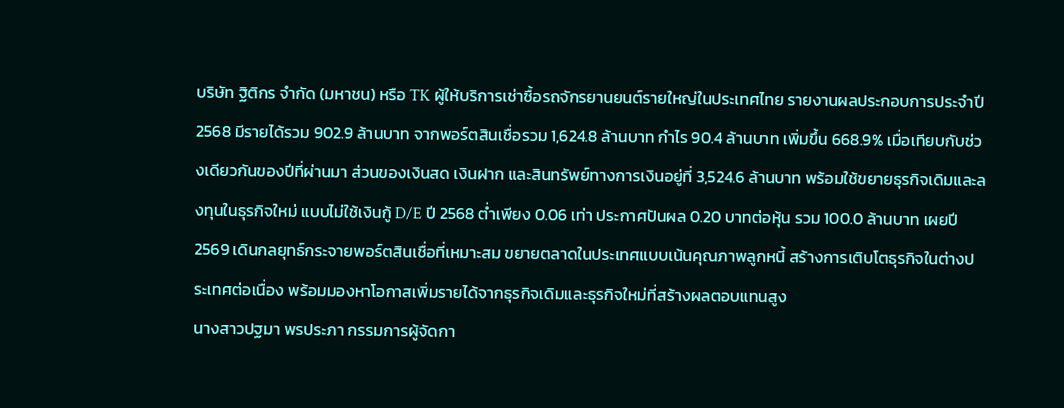บริษัท ฐิติกร จำกัด (มหาชน) หรือ TK ผู้ให้บริการเช่าซื้อรถจักรยานยนต์รายใหญ่ในประเทศไทย รายงานผลประกอบการประจำปี 2568 มีรายได้รวม 902.9 ล้านบาท จากพอร์ตสินเชื่อรวม 1,624.8 ล้านบาท กำไร 90.4 ล้านบาท เพิ่มขึ้น 668.9% เมื่อเทียบกับช่วงเดียวกันของปีที่ผ่านมา ส่วนของเงินสด เงินฝาก และสินทรัพย์ทางการเงินอยู่ที่ 3,524.6 ล้านบาท พร้อมใช้ขยายธุรกิจเดิมและลงทุนในธุรกิจใหม่ แบบไม่ใช้เงินกู้ D/E ปี 2568 ต่ำเพียง 0.06 เท่า ประกาศปันผล 0.20 บาทต่อหุ้น รวม 100.0 ล้านบาท เผยปี 2569 เดินกลยุทธ์กระจายพอร์ตสินเชื่อที่เหมาะสม ขยายตลาดในประเทศแบบเน้นคุณภาพลูกหนี้ สร้างการเติบโตธุรกิจในต่างประเทศต่อเนื่อง พร้อมมองหาโอกาสเพิ่มรายได้จากธุรกิจเดิมและธุรกิจใหม่ที่สร้างผลตอบแทนสูง
นางสาวปฐมา พรประภา กรรมการผู้จัดกา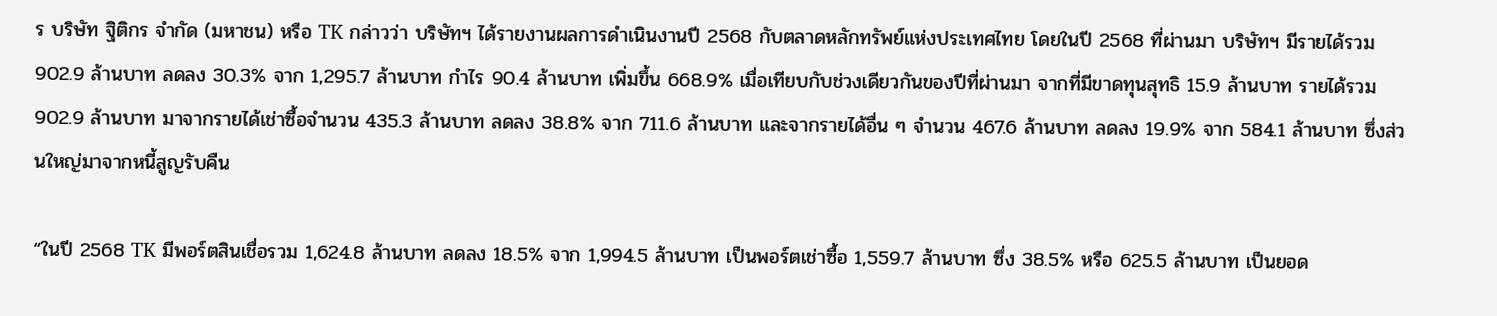ร บริษัท ฐิติกร จำกัด (มหาชน) หรือ TK กล่าวว่า บริษัทฯ ได้รายงานผลการดำเนินงานปี 2568 กับตลาดหลักทรัพย์แห่งประเทศไทย โดยในปี 2568 ที่ผ่านมา บริษัทฯ มีรายได้รวม 902.9 ล้านบาท ลดลง 30.3% จาก 1,295.7 ล้านบาท กำไร 90.4 ล้านบาท เพิ่มขึ้น 668.9% เมื่อเทียบกับช่วงเดียวกันของปีที่ผ่านมา จากที่มีขาดทุนสุทธิ 15.9 ล้านบาท รายได้รวม 902.9 ล้านบาท มาจากรายได้เช่าซื้อจำนวน 435.3 ล้านบาท ลดลง 38.8% จาก 711.6 ล้านบาท และจากรายได้อื่น ๆ จำนวน 467.6 ล้านบาท ลดลง 19.9% จาก 584.1 ล้านบาท ซึ่งส่วนใหญ่มาจากหนี้สูญรับคืน

“ในปี 2568 TK มีพอร์ตสินเชื่อรวม 1,624.8 ล้านบาท ลดลง 18.5% จาก 1,994.5 ล้านบาท เป็นพอร์ตเช่าซื้อ 1,559.7 ล้านบาท ซึ่ง 38.5% หรือ 625.5 ล้านบาท เป็นยอด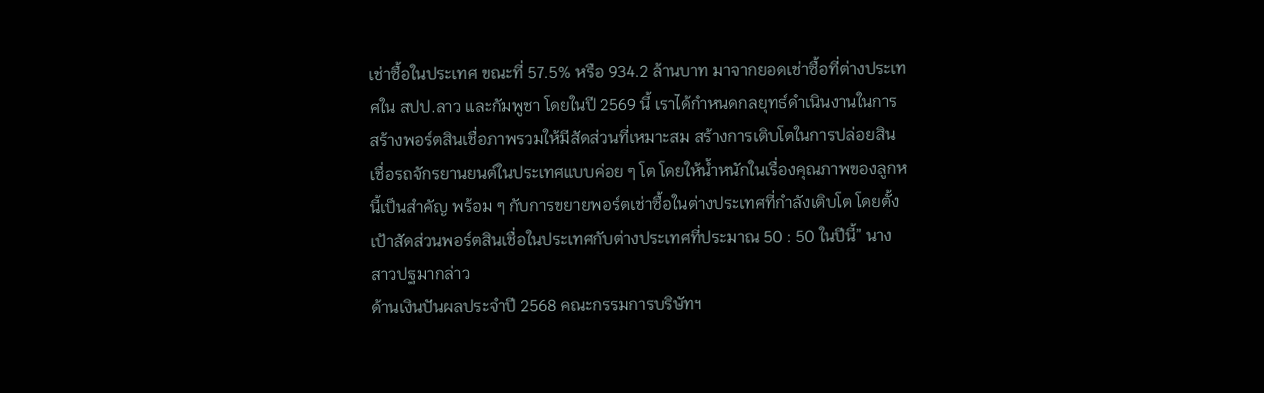เช่าซื้อในประเทศ ขณะที่ 57.5% หรือ 934.2 ล้านบาท มาจากยอดเช่าซื้อที่ต่างประเทศใน สปป.ลาว และกัมพูชา โดยในปี 2569 นี้ เราได้กำหนดกลยุทธ์ดำเนินงานในการสร้างพอร์ตสินเชื่อภาพรวมให้มีสัดส่วนที่เหมาะสม สร้างการเติบโตในการปล่อยสินเชื่อรถจักรยานยนต์ในประเทศแบบค่อย ๆ โต โดยให้น้ำหนักในเรื่องคุณภาพของลูกหนี้เป็นสำคัญ พร้อม ๆ กับการขยายพอร์ตเช่าซื้อในต่างประเทศที่กำลังเติบโต โดยตั้งเป้าสัดส่วนพอร์ตสินเชื่อในประเทศกับต่างประเทศที่ประมาณ 50 : 50 ในปีนี้” นางสาวปฐมากล่าว
ด้านเงินปันผลประจำปี 2568 คณะกรรมการบริษัทฯ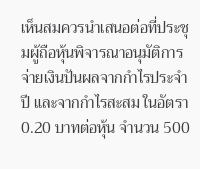เห็นสมควรนําเสนอต่อที่ประชุมผู้ถือหุ้นพิจารณาอนุมัติการจ่ายเงินปันผลจากกำไรประจำปี และจากกำไรสะสม ในอัตรา 0.20 บาทต่อหุ้น จำนวน 500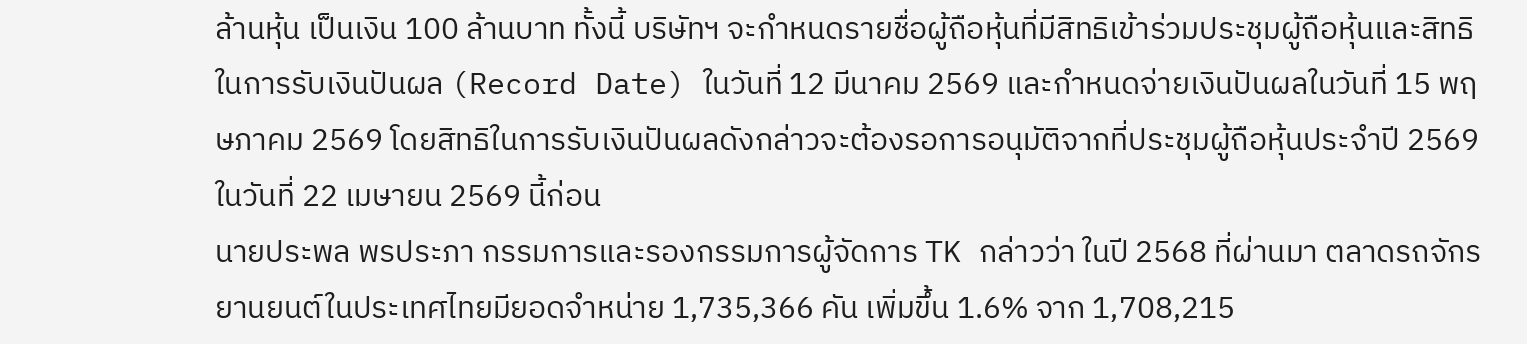ล้านหุ้น เป็นเงิน 100 ล้านบาท ทั้งนี้ บริษัทฯ จะกำหนดรายชื่อผู้ถือหุ้นที่มีสิทธิเข้าร่วมประชุมผู้ถือหุ้นและสิทธิในการรับเงินปันผล (Record Date) ในวันที่ 12 มีนาคม 2569 และกำหนดจ่ายเงินปันผลในวันที่ 15 พฤษภาคม 2569 โดยสิทธิในการรับเงินปันผลดังกล่าวจะต้องรอการอนุมัติจากที่ประชุมผู้ถือหุ้นประจำปี 2569 ในวันที่ 22 เมษายน 2569 นี้ก่อน
นายประพล พรประภา กรรมการและรองกรรมการผู้จัดการ TK กล่าวว่า ในปี 2568 ที่ผ่านมา ตลาดรถจักรยานยนต์ในประเทศไทยมียอดจำหน่าย 1,735,366 คัน เพิ่มขึ้น 1.6% จาก 1,708,215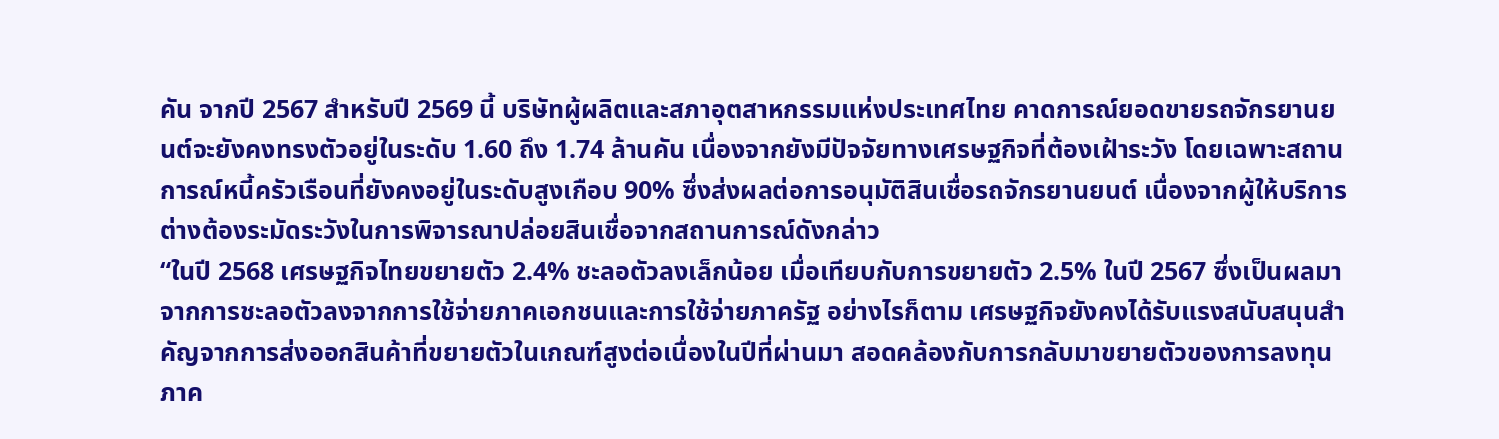คัน จากปี 2567 สำหรับปี 2569 นี้ บริษัทผู้ผลิตและสภาอุตสาหกรรมแห่งประเทศไทย คาดการณ์ยอดขายรถจักรยานยนต์จะยังคงทรงตัวอยู่ในระดับ 1.60 ถึง 1.74 ล้านคัน เนื่องจากยังมีปัจจัยทางเศรษฐกิจที่ต้องเฝ้าระวัง โดยเฉพาะสถานการณ์หนี้ครัวเรือนที่ยังคงอยู่ในระดับสูงเกือบ 90% ซึ่งส่งผลต่อการอนุมัติสินเชื่อรถจักรยานยนต์ เนื่องจากผู้ให้บริการต่างต้องระมัดระวังในการพิจารณาปล่อยสินเชื่อจากสถานการณ์ดังกล่าว
“ในปี 2568 เศรษฐกิจไทยขยายตัว 2.4% ชะลอตัวลงเล็กน้อย เมื่อเทียบกับการขยายตัว 2.5% ในปี 2567 ซึ่งเป็นผลมาจากการชะลอตัวลงจากการใช้จ่ายภาคเอกชนและการใช้จ่ายภาครัฐ อย่างไรก็ตาม เศรษฐกิจยังคงได้รับแรงสนับสนุนสำคัญจากการส่งออกสินค้าที่ขยายตัวในเกณฑ์สูงต่อเนื่องในปีที่ผ่านมา สอดคล้องกับการกลับมาขยายตัวของการลงทุนภาค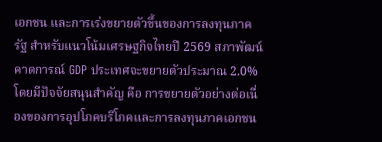เอกชน และการเร่งขยายตัวขึ้นของการลงทุนภาครัฐ สำหรับแนวโน้มเศรษฐกิจไทยปี 2569 สภาพัฒน์คาดการณ์ GDP ประเทศจะขยายตัวประมาณ 2.0% โดยมีปัจจัยสนุนสำคัญ คือ การขยายตัวอย่างต่อเนื่องของการอุปโภคบริโภคและการลงทุนภาคเอกชน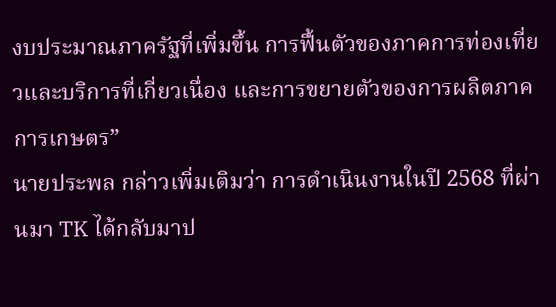งบประมาณภาครัฐที่เพิ่มขึ้น การฟื้นตัวของภาคการท่องเที่ยวและบริการที่เกี่ยวเนื่อง และการขยายตัวของการผลิตภาคการเกษตร”
นายประพล กล่าวเพิ่มเติมว่า การดำเนินงานในปี 2568 ที่ผ่านมา TK ได้กลับมาป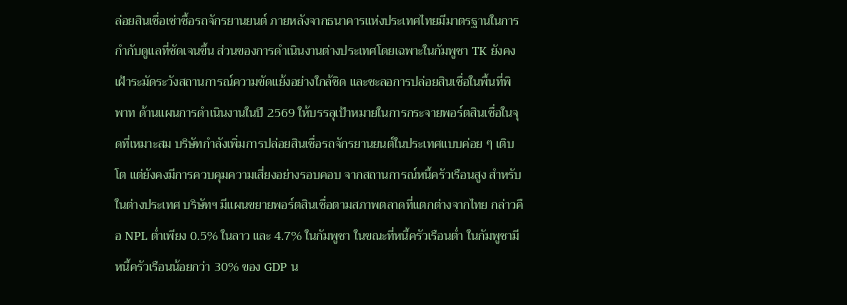ล่อยสินเชื่อเช่าซื้อรถจักรยานยนต์ ภายหลังจากธนาคารแห่งประเทศไทยมีมาตรฐานในการกำกับดูแลที่ชัดเจนขึ้น ส่วนของการดำเนินงานต่างประเทศโดยเฉพาะในกัมพูชา TK ยังคงเฝ้าระมัดระวังสถานการณ์ความขัดแย้งอย่างใกล้ชิด และชะลอการปล่อยสินเชื่อในพื้นที่พิพาท ด้านแผนการดำเนินงานในปี 2569 ให้บรรลุเป้าหมายในการกระจายพอร์ตสินเชื่อในจุดที่เหมาะสม บริษัทกำลังเพิ่มการปล่อยสินเชื่อรถจักรยานยนต์ในประเทศแบบค่อย ๆ เติบโต แต่ยังคงมีการควบคุมความเสี่ยงอย่างรอบคอบ จากสถานการณ์หนี้ครัวเรือนสูง สำหรับในต่างประเทศ บริษัทฯ มีแผนขยายพอร์ตสินเชื่อตามสภาพตลาดที่แตกต่างจากไทย กล่าวคือ NPL ต่ำเพียง 0.5% ในลาว และ 4.7% ในกัมพูชา ในขณะที่หนี้ครัวเรือนต่ำ ในกัมพูชามีหนี้ครัวเรือนน้อยกว่า 30% ของ GDP น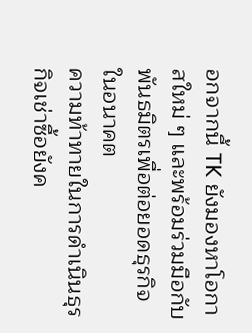อกจากนี้ TK ยังมองหาโอกาสใหม่ ๆ และพร้อมร่วมมือกับพันธมิตรเพื่อต่อยอดธุรกิจในอนาคต
ความท้าทายในการดำเนินธุรกิจเช่าซื้อยังค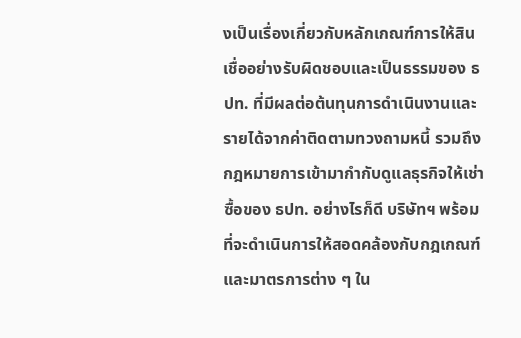งเป็นเรื่องเกี่ยวกับหลักเกณฑ์การให้สินเชื่ออย่างรับผิดชอบและเป็นธรรมของ ธปท. ที่มีผลต่อต้นทุนการดำเนินงานและรายได้จากค่าติดตามทวงถามหนี้ รวมถึงกฎหมายการเข้ามากำกับดูแลธุรกิจให้เช่าซื้อของ ธปท. อย่างไรก็ดี บริษัทฯ พร้อมที่จะดำเนินการให้สอดคล้องกับกฎเกณฑ์และมาตรการต่าง ๆ ใน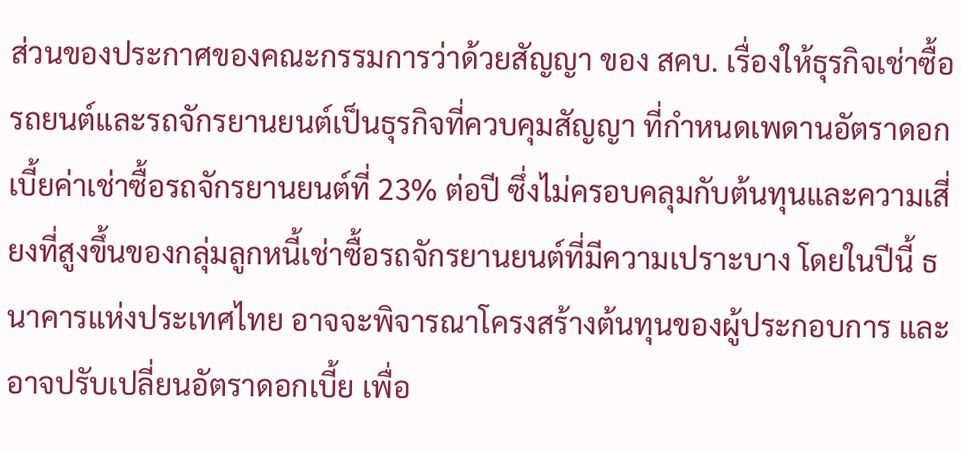ส่วนของประกาศของคณะกรรมการว่าด้วยสัญญา ของ สคบ. เรื่องให้ธุรกิจเช่าซื้อรถยนต์และรถจักรยานยนต์เป็นธุรกิจที่ควบคุมสัญญา ที่กำหนดเพดานอัตราดอกเบี้ยค่าเช่าซื้อรถจักรยานยนต์ที่ 23% ต่อปี ซึ่งไม่ครอบคลุมกับต้นทุนและความเสี่ยงที่สูงขึ้นของกลุ่มลูกหนี้เช่าซื้อรถจักรยานยนต์ที่มีความเปราะบาง โดยในปีนี้ ธนาคารแห่งประเทศไทย อาจจะพิจารณาโครงสร้างต้นทุนของผู้ประกอบการ และอาจปรับเปลี่ยนอัตราดอกเบี้ย เพื่อ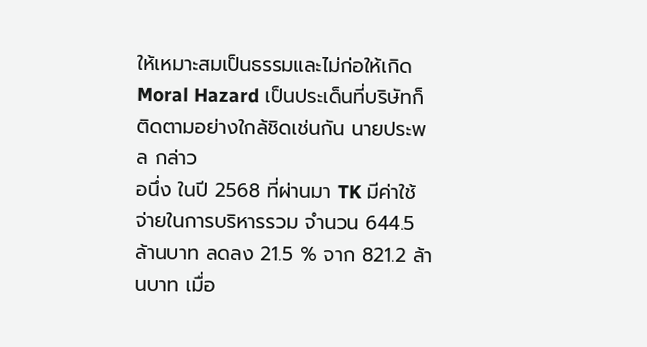ให้เหมาะสมเป็นธรรมและไม่ก่อให้เกิด Moral Hazard เป็นประเด็นที่บริษัทก็ติดตามอย่างใกล้ชิดเช่นกัน นายประพล กล่าว
อนึ่ง ในปี 2568 ที่ผ่านมา TK มีค่าใช้จ่ายในการบริหารรวม จำนวน 644.5 ล้านบาท ลดลง 21.5 % จาก 821.2 ล้านบาท เมื่อ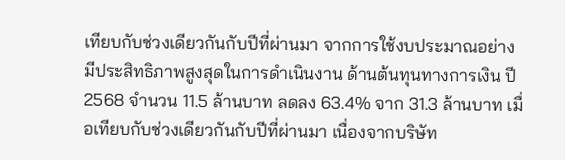เทียบกับช่วงเดียวกันกับปีที่ผ่านมา จากการใช้งบประมาณอย่างมีประสิทธิภาพสูงสุดในการดำเนินงาน ด้านต้นทุนทางการเงิน ปี 2568 จำนวน 11.5 ล้านบาท ลดลง 63.4% จาก 31.3 ล้านบาท เมื่อเทียบกับช่วงเดียวกันกับปีที่ผ่านมา เนื่องจากบริษัท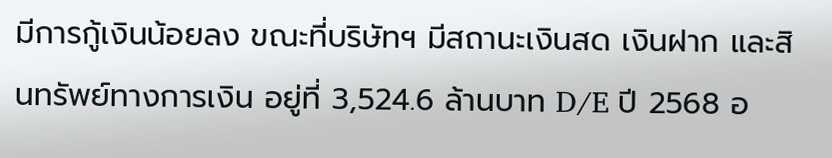มีการกู้เงินน้อยลง ขณะที่บริษัทฯ มีสถานะเงินสด เงินฝาก และสินทรัพย์ทางการเงิน อยู่ที่ 3,524.6 ล้านบาท D/E ปี 2568 อ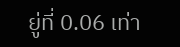ยู่ที่ 0.06 เท่า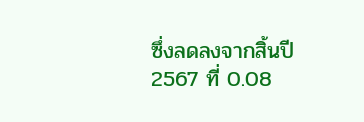ซึ่งลดลงจากสิ้นปี 2567 ที่ 0.08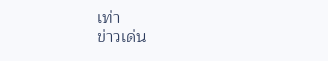เท่า
ข่าวเด่น